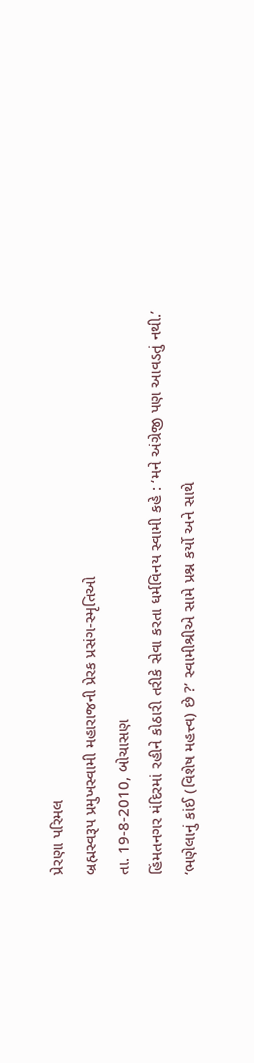પ્રેરણા પરિમલ
બ્રહ્મસ્વરૂપ પ્રમુખસ્વામી મહારાજની પ્રેરક પ્રસંગ-સ્મૃતિઓ
તા. 19-8-2010, બોચાસણ
હિંમતનગર મંદિરમાં રહીને કોઠારી તરીકે સેવા કરતા ધર્મવિનય સ્વામી કહે : ‘મને અંગ્રેજી પણ આવડતું નથી.’
‘ભણેલાનું કાંઈ (વિશેષ મહત્ત્વ) છે ?’ સ્વામીશ્રીએ સામે પ્રશ્ન કર્યો અને સાથે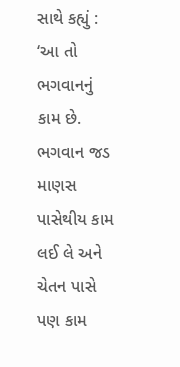સાથે કહ્યું : ‘આ તો ભગવાનનું કામ છે. ભગવાન જડ માણસ પાસેથીય કામ લઈ લે અને ચેતન પાસે પણ કામ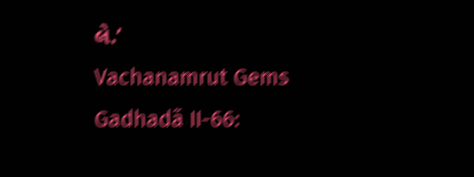લે.’
Vachanamrut Gems
Gadhadã II-66: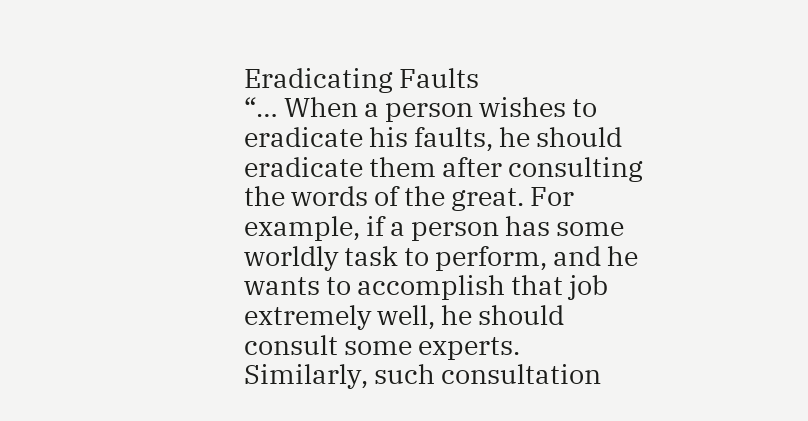Eradicating Faults
“… When a person wishes to eradicate his faults, he should eradicate them after consulting the words of the great. For example, if a person has some worldly task to perform, and he wants to accomplish that job extremely well, he should consult some experts. Similarly, such consultation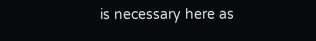is necessary here as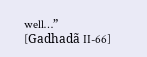well…”
[Gadhadã II-66]